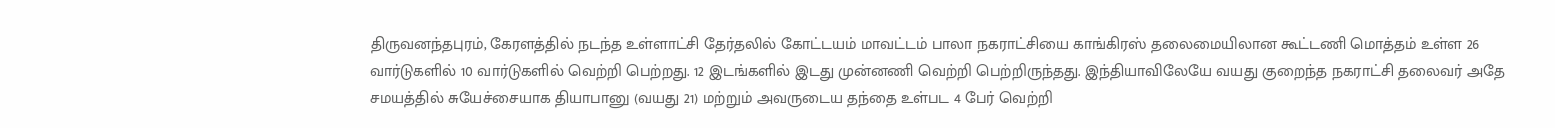திருவனந்தபுரம், கேரளத்தில் நடந்த உள்ளாட்சி தேர்தலில் கோட்டயம் மாவட்டம் பாலா நகராட்சியை காங்கிரஸ் தலைமையிலான கூட்டணி மொத்தம் உள்ள 26 வார்டுகளில் 10 வார்டுகளில் வெற்றி பெற்றது. 12 இடங்களில் இடது முன்னணி வெற்றி பெற்றிருந்தது. இந்தியாவிலேயே வயது குறைந்த நகராட்சி தலைவர் அதே சமயத்தில் சுயேச்சையாக தியாபானு (வயது 21) மற்றும் அவருடைய தந்தை உள்பட 4 பேர் வெற்றி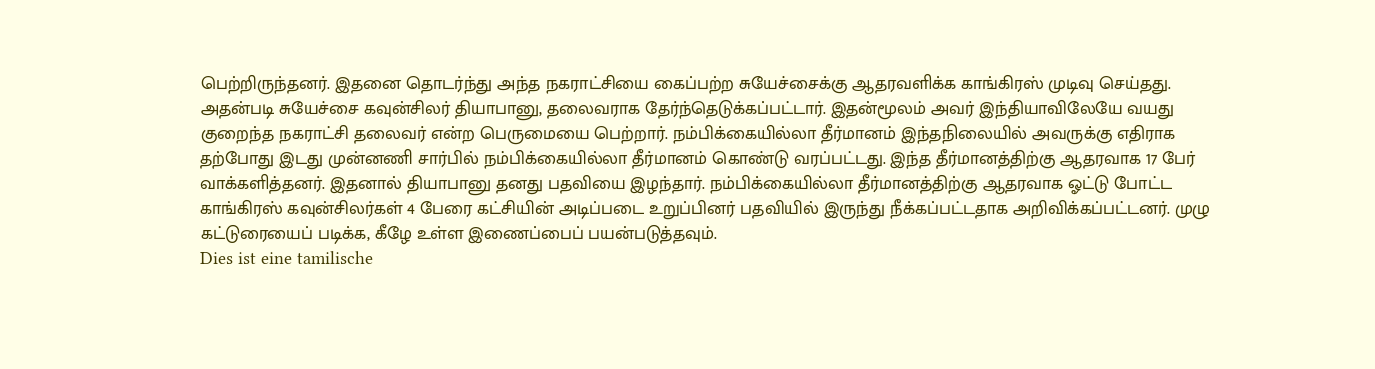பெற்றிருந்தனர். இதனை தொடர்ந்து அந்த நகராட்சியை கைப்பற்ற சுயேச்சைக்கு ஆதரவளிக்க காங்கிரஸ் முடிவு செய்தது. அதன்படி சுயேச்சை கவுன்சிலர் தியாபானு, தலைவராக தேர்ந்தெடுக்கப்பட்டார். இதன்மூலம் அவர் இந்தியாவிலேயே வயது குறைந்த நகராட்சி தலைவர் என்ற பெருமையை பெற்றார். நம்பிக்கையில்லா தீர்மானம் இந்தநிலையில் அவருக்கு எதிராக தற்போது இடது முன்னணி சார்பில் நம்பிக்கையில்லா தீர்மானம் கொண்டு வரப்பட்டது. இந்த தீர்மானத்திற்கு ஆதரவாக 17 பேர் வாக்களித்தனர். இதனால் தியாபானு தனது பதவியை இழந்தார். நம்பிக்கையில்லா தீர்மானத்திற்கு ஆதரவாக ஓட்டு போட்ட காங்கிரஸ் கவுன்சிலர்கள் 4 பேரை கட்சியின் அடிப்படை உறுப்பினர் பதவியில் இருந்து நீக்கப்பட்டதாக அறிவிக்கப்பட்டனர். முழு கட்டுரையைப் படிக்க, கீழே உள்ள இணைப்பைப் பயன்படுத்தவும்.
Dies ist eine tamilische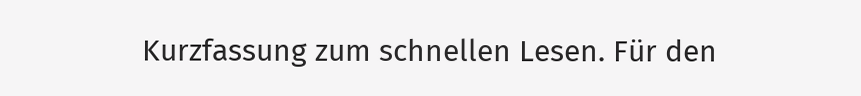Kurzfassung zum schnellen Lesen. Für den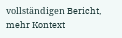vollständigen Bericht, mehr Kontext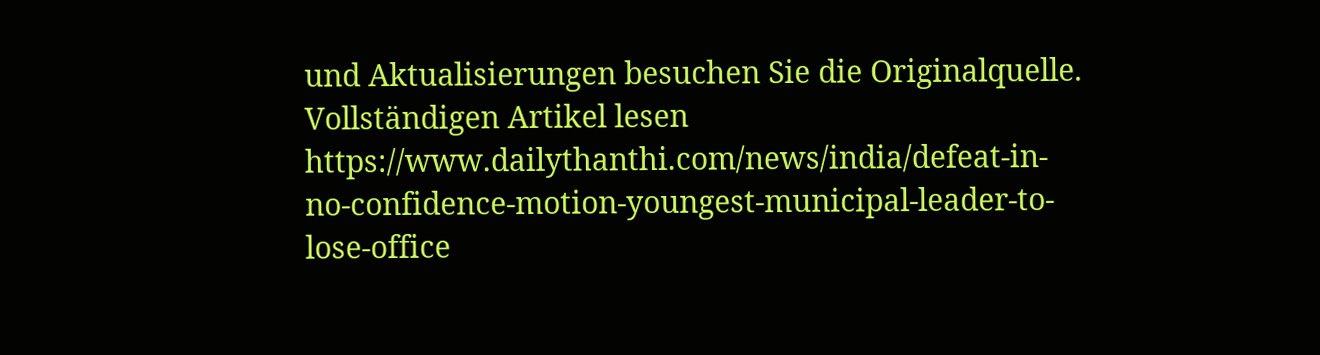und Aktualisierungen besuchen Sie die Originalquelle.
Vollständigen Artikel lesen
https://www.dailythanthi.com/news/india/defeat-in-no-confidence-motion-youngest-municipal-leader-to-lose-office